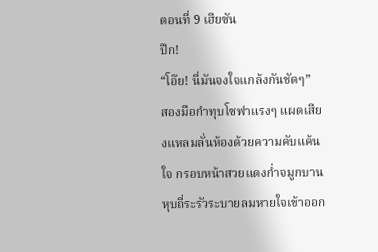ตอนที่ 9 เฮียซัน
ปึก!
“โอ๊ย! นี่มันจงใจแกล้งกันชัดๆ”
สองมือกำทุบโซฟาแรงๆ แผดเสียงแหลมลั่นห้องด้วยความคับแค้นใจ กรอบหน้าสวยแดงก่ำจมูกบานหุบถี่ระรัวระบายลมหายใจเข้าออก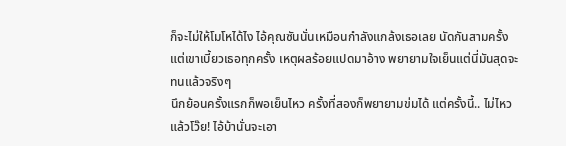ก็จะไม่ให้โมโหได้ไง ไอ้คุณซันนั่นเหมือนกำลังแกล้งเธอเลย นัดกันสามครั้งแต่เขาเบี้ยวเธอทุกครั้ง เหตุผลร้อยแปดมาอ้าง พยายามใจเย็นแต่นี่มันสุดจะทนแล้วจริงๆ
นึกย้อนครั้งแรกก็พอเย็นไหว ครั้งที่สองก็พยายามข่มได้ แต่ครั้งนี้.. ไม่ไหวแล้วโว๊ย! ไอ้บ้านั่นจะเอา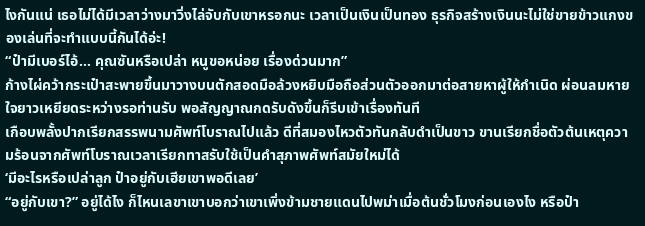ไงกันแน่ เธอไม่ได้มีเวลาว่างมาวิ่งไล่จับกับเขาหรอกนะ เวลาเป็นเงินเป็นทอง ธุรกิจสร้างเงินนะไม่ใช่ขายข้าวแกงของเล่นที่จะทำแบบนี้กันได้อ่ะ!
“ป๋ามีเบอร์ไอ้... คุณซันหรือเปล่า หนูขอหน่อย เรื่องด่วนมาก”
ก้างไผ่คว้ากระเป๋าสะพายขึ้นมาวางบนตักสอดมือล้วงหยิบมือถือส่วนตัวออกมาต่อสายหาผู้ให้กำเนิด ผ่อนลมหายใจยาวเหยียดระหว่างรอท่านรับ พอสัญญาณกดรับดังขึ้นก็รีบเข้าเรื่องทันที
เกือบพลั้งปากเรียกสรรพนามศัพท์โบราณไปแล้ว ดีที่สมองไหวตัวทันกลับดำเป็นขาว ขานเรียกชื่อตัวต้นเหตุความร้อนจากศัพท์โบราณเวลาเรียกทาสรับใช้เป็นคำสุภาพศัพท์สมัยใหม่ได้
‘มีอะไรหรือเปล่าลูก ป๋าอยู่กับเฮียเขาพอดีเลย’
“อยู่กับเขา?” อยู่ได้ไง ก็ไหนเลขาเขาบอกว่าเขาเพิ่งข้ามชายแดนไปพม่าเมื่อต้นชั่วโมงก่อนเองไง หรือป๋า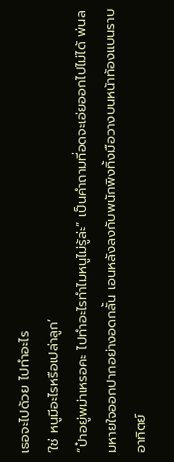เธอจะไปด้วย ไปทำอะไร
‘ใช่ หนูมีอะไรหรือเปล่าลูก’
“ป๋าอยู่พม่าเหรอคะ ไปทำอะไรทำไมหนูไม่รู้ล่ะ” เป็นคำถามที่อดจะเอ่ยออกไปไม่ได้ พ่นลมหายใจออกปากอย่างอดกลั้น เอนหลังลงกับพนักพิงทิ้งมือวางบนหน้าท้องแบนราบ
อาทิตย์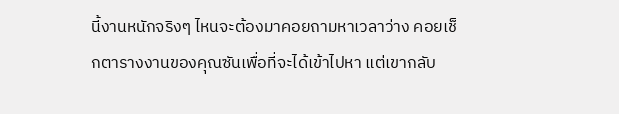นี้งานหนักจริงๆ ไหนจะต้องมาคอยถามหาเวลาว่าง คอยเช็กตารางงานของคุณซันเพื่อที่จะได้เข้าไปหา แต่เขากลับ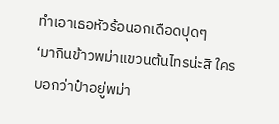ทำเอาเธอหัวร้อนอกเดือดปุดๆ
‘มากินข้าวพม่าแขวนต้นไทรน่ะสิ ใครบอกว่าป๋าอยู่พม่า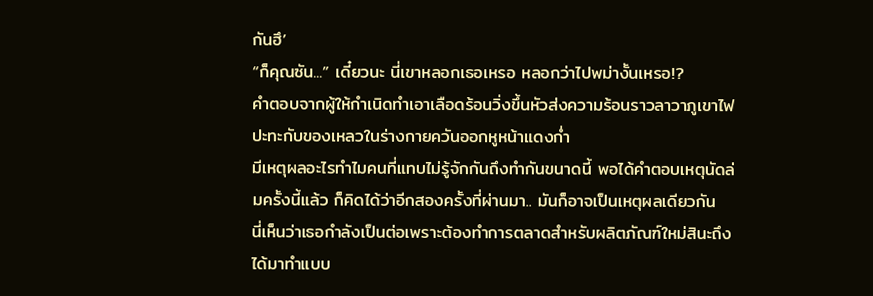กันฮึ’
“ก็คุณซัน...” เดี๋ยวนะ นี่เขาหลอกเธอเหรอ หลอกว่าไปพม่างั้นเหรอ!?
คำตอบจากผู้ให้กำเนิดทำเอาเลือดร้อนวิ่งขึ้นหัวส่งความร้อนราวลาวาภูเขาไฟปะทะกับของเหลวในร่างกายควันออกหูหน้าแดงก่ำ
มีเหตุผลอะไรทำไมคนที่แทบไม่รู้จักกันถึงทำกันขนาดนี้ พอได้คำตอบเหตุนัดล่มครั้งนี้แล้ว ก็คิดได้ว่าอีกสองครั้งที่ผ่านมา.. มันก็อาจเป็นเหตุผลเดียวกัน
นี่เห็นว่าเธอกำลังเป็นต่อเพราะต้องทำการตลาดสำหรับผลิตภัณฑ์ใหม่สินะถึงได้มาทำแบบ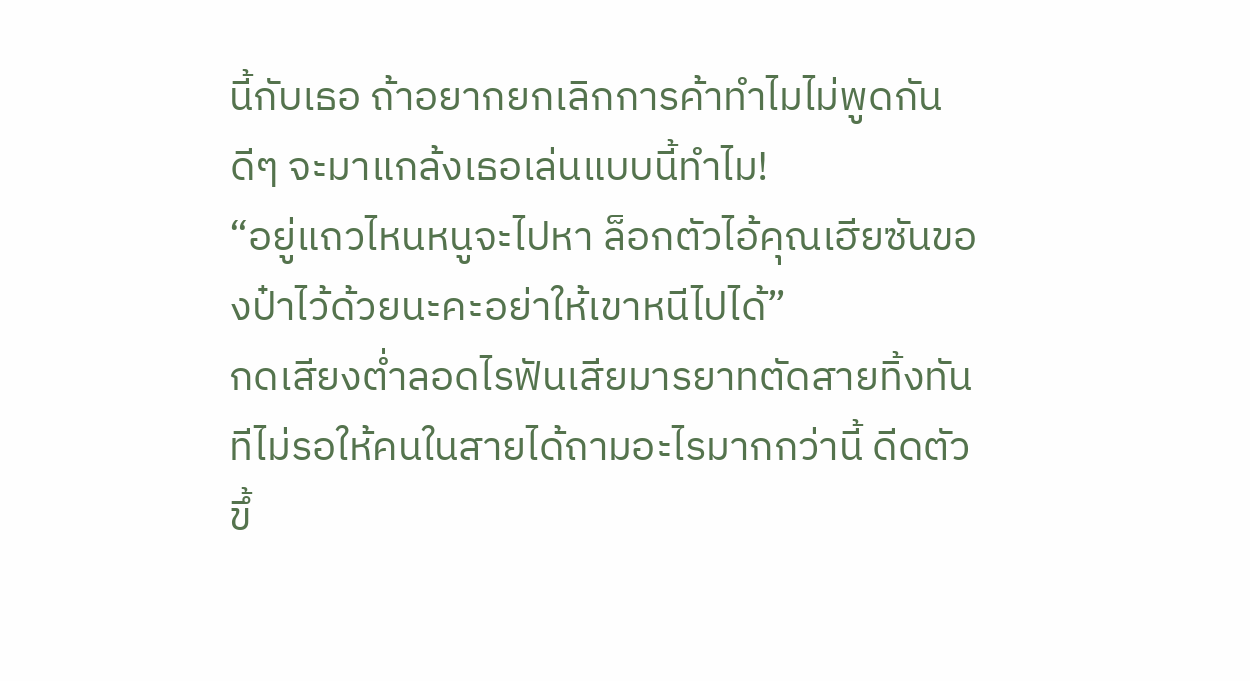นี้กับเธอ ถ้าอยากยกเลิกการค้าทำไมไม่พูดกันดีๆ จะมาแกล้งเธอเล่นแบบนี้ทำไม!
“อยู่แถวไหนหนูจะไปหา ล็อกตัวไอ้คุณเฮียซันของป๋าไว้ด้วยนะคะอย่าให้เขาหนีไปได้”
กดเสียงต่ำลอดไรฟันเสียมารยาทตัดสายทิ้งทันทีไม่รอให้คนในสายได้ถามอะไรมากกว่านี้ ดีดตัวขึ้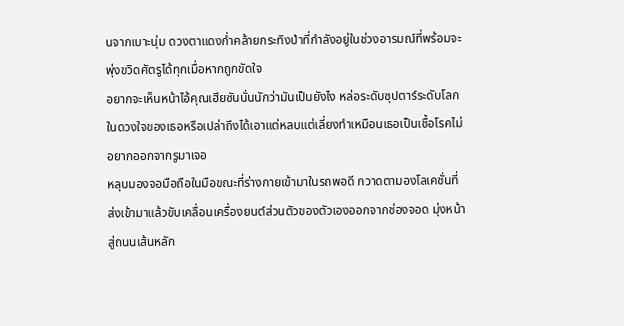นจากเบาะนุ่ม ดวงตาแดงก่ำคล้ายกระทิงป่าที่กำลังอยู่ในช่วงอารมณ์ที่พร้อมจะพุ่งขวิดศัตรูได้ทุกเมื่อหากถูกขัดใจ
อยากจะเห็นหน้าไอ้คุณเฮียซันนั่นนักว่ามันเป็นยังไง หล่อระดับซุปตาร์ระดับโลกในดวงใจของเธอหรือเปล่าถึงได้เอาแต่หลบแต่เลี่ยงทำเหมือนเธอเป็นเชื้อโรคไม่อยากออกจากรูมาเจอ
หลุบมองจอมือถือในมือขณะที่ร่างกายเข้ามาในรถพอดี กวาดตามองโลเคชั่นที่ส่งเข้ามาแล้วขับเคลื่อนเครื่องยนต์ส่วนตัวของตัวเองออกจากช่องจอด มุ่งหน้าสู่ถนนเส้นหลัก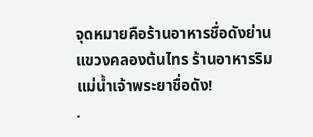จุดหมายคือร้านอาหารชื่อดังย่านแขวงคลองต้นไทร ร้านอาหารริมแม่น้ำเจ้าพระยาชื่อดัง!
.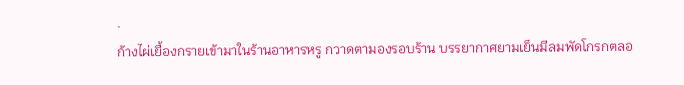.
ก้างไผ่เยื้องกรายเข้ามาในร้านอาหารหรู กวาดตามองรอบร้าน บรรยากาศยามเย็นมีลมพัดโกรกตลอ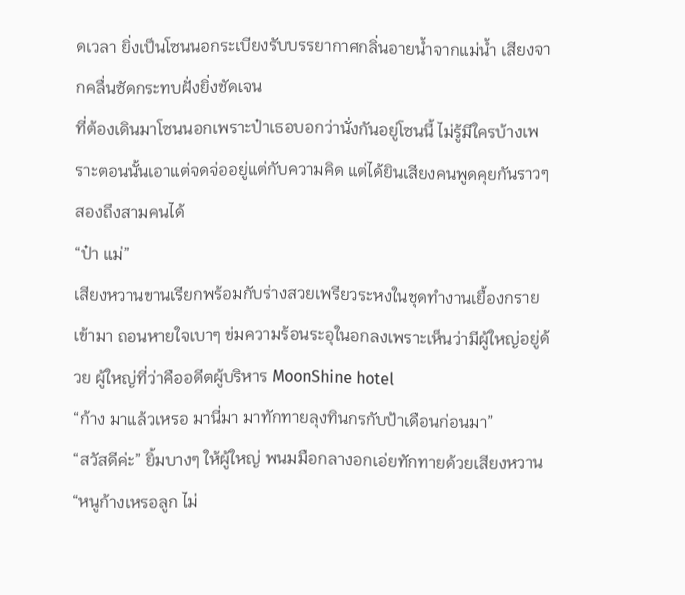ดเวลา ยิ่งเป็นโซนนอกระเบียงรับบรรยากาศกลิ่นอายน้ำจากแม่น้ำ เสียงจากคลื่นซัดกระทบฝั่งยิ่งชัดเจน
ที่ต้องเดินมาโซนนอกเพราะป๋าเธอบอกว่านั่งกันอยู่โซนนี้ ไม่รู้มีใครบ้างเพราะตอนนั้นเอาแต่จดจ่ออยู่แต่กับความคิด แต่ได้ยินเสียงคนพูดคุยกันราวๆ สองถึงสามคนได้
“ป๋า แม่”
เสียงหวานขานเรียกพร้อมกับร่างสวยเพรียวระหงในชุดทำงานเยื้องกรายเข้ามา ถอนหายใจเบาๆ ข่มความร้อนระอุในอกลงเพราะเห็นว่ามีผู้ใหญ่อยู่ด้วย ผู้ใหญ่ที่ว่าคืออดีตผู้บริหาร MoonShine hotel
“ก้าง มาแล้วเหรอ มานี่มา มาทักทายลุงทินกรกับป้าเดือนก่อนมา”
“สวัสดีค่ะ” ยิ้มบางๆ ให้ผู้ใหญ่ พนมมือกลางอกเอ่ยทักทายด้วยเสียงหวาน
“หนูก้างเหรอลูก ไม่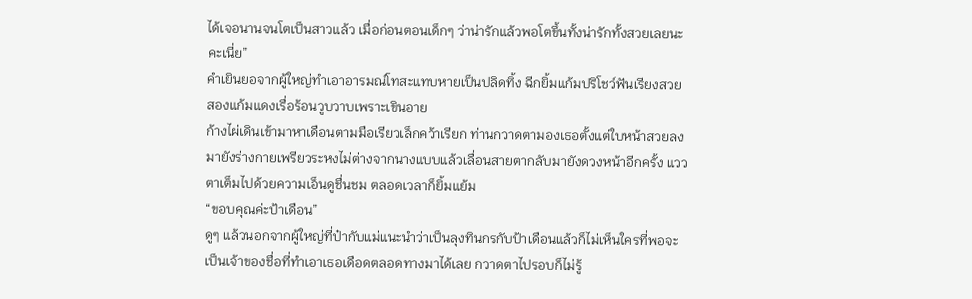ได้เจอนานจนโตเป็นสาวแล้ว เมื่อก่อนตอนเด็กๆ ว่าน่ารักแล้วพอโตขึ้นทั้งน่ารักทั้งสวยเลยนะคะเนี่ย”
คำเยินยอจากผู้ใหญ่ทำเอาอารมณ์โทสะแทบหายเป็นปลิดทิ้ง ฉีกยิ้มแก้มปริโชว์ฟันเรียงสวย สองแก้มแดงเรื่อร้อนวูบวาบเพราะเขินอาย
ก้างไผ่เดินเข้ามาหาเดือนตามมือเรียวเล็กคว้าเรียก ท่านกวาดตามองเธอตั้งแต่ใบหน้าสวยลงมายังร่างกายเพรียวระหงไม่ต่างจากนางแบบแล้วเลื่อนสายตากลับมายังดวงหน้าอีกครั้ง แววตาเต็มไปด้วยความเอ็นดูชื่นชม ตลอดเวลาก็ยิ้มแย้ม
“ขอบคุณค่ะป้าเดือน”
ดูๆ แล้วนอกจากผู้ใหญ่ที่ป๋ากับแม่แนะนำว่าเป็นลุงทินกรกับป้าเดือนแล้วก็ไม่เห็นใครที่พอจะเป็นเจ้าของชื่อที่ทำเอาเธอเดือดตลอดทางมาได้เลย กวาดตาไปรอบก็ไม่รู้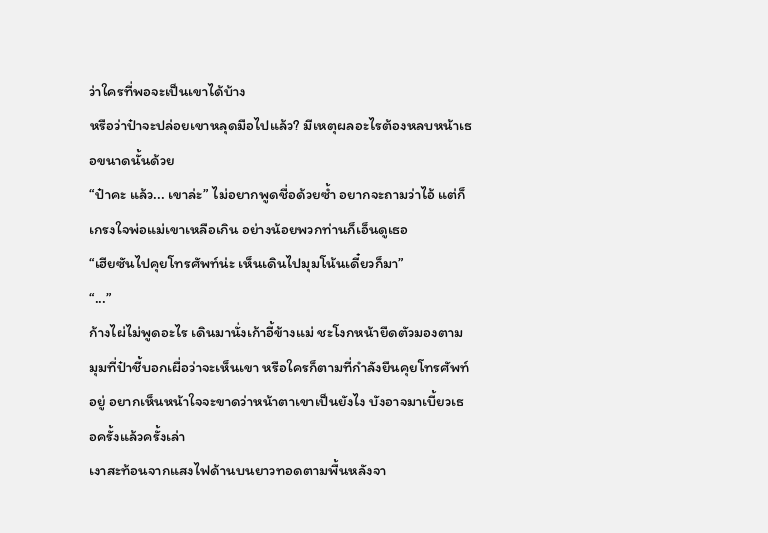ว่าใครที่พอจะเป็นเขาได้บ้าง
หรือว่าป๋าจะปล่อยเขาหลุดมือไปแล้ว? มีเหตุผลอะไรต้องหลบหน้าเธอขนาดนั้นด้วย
“ป๋าคะ แล้ว... เขาล่ะ” ไม่อยากพูดชื่อด้วยซ้ำ อยากจะถามว่าไอ้ แต่ก็เกรงใจพ่อแม่เขาเหลือเกิน อย่างน้อยพวกท่านก็เอ็นดูเธอ
“เฮียซันไปคุยโทรศัพท์น่ะ เห็นเดินไปมุมโน้นเดี๋ยวก็มา”
“...”
ก้างไผ่ไม่พูดอะไร เดินมานั่งเก้าอี้ข้างแม่ ชะโงกหน้ายืดตัวมองตามมุมที่ป๋าชี้บอกเผื่อว่าจะเห็นเขา หรือใครก็ตามที่กำลังยืนคุยโทรศัพท์อยู่ อยากเห็นหน้าใจจะขาดว่าหน้าตาเขาเป็นยังไง บังอาจมาเบี้ยวเธอครั้งแล้วครั้งเล่า
เงาสะท้อนจากแสงไฟด้านบนยาวทอดตามพื้นหลังจา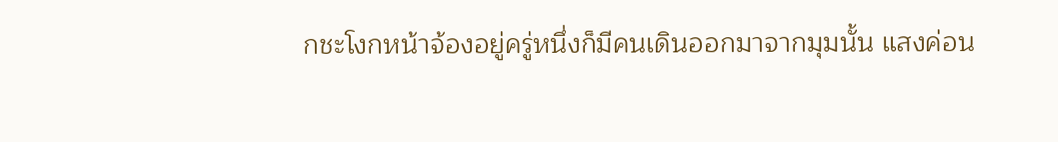กชะโงกหน้าจ้องอยู่ครู่หนึ่งก็มีคนเดินออกมาจากมุมนั้น แสงค่อน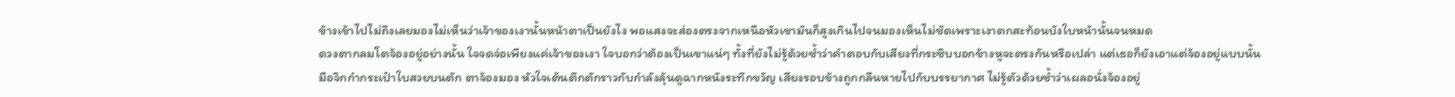ข้างเข้าไปไม่ถึงเลยมองไม่เห็นว่าเจ้าของเงานั้นหน้าตาเป็นยังไง พอแสงจะส่องตรงจากเหนือหัวเขามันก็สูงเกินไปจนมองเห็นไม่ชัดเพราะเงาตกสะท้อนบังใบหน้านั้นจนหมด
ดวงตากลมโตจ้องอยู่อย่างนั้น ใจจดจ่อเพียงแค่เจ้าของเงา ใจบอกว่าต้องเป็นเขาแน่ๆ ทั้งที่ยังไม่รู้ด้วยซ้ำว่าคำตอบกับเสียงที่กระซิบบอกข้างหูจะตรงกันหรือเปล่า แต่เธอก็ยังเอาแต่จ้องอยู่แบบนั้น
มือจิกกำกระเป๋าใบสวยบนตัก ตาจ้องมอง หัวใจเต้นตึกตักราวกับกำลังลุ้นดูฉากหนังระทึกขวัญ เสียงรอบข้างถูกกลืนหายไปกับบรรยากาศ ไม่รู้ตัวด้วยซ้ำว่าเผลอนั่งจ้องอยู่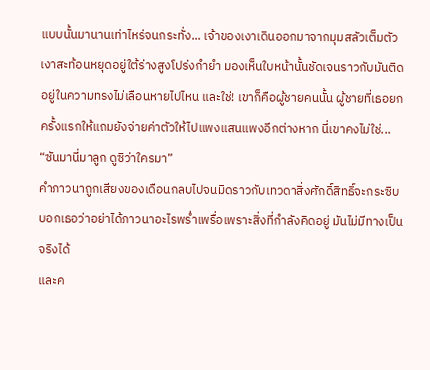แบบนั้นมานานเท่าไหร่จนกระทั่ง... เจ้าของเงาเดินออกมาจากมุมสลัวเต็มตัว
เงาสะท้อนหยุดอยู่ใต้ร่างสูงโปร่งกำยำ มองเห็นใบหน้านั้นชัดเจนราวกับมันติดอยู่ในความทรงไม่เลือนหายไปไหน และใช่! เขาก็คือผู้ชายคนนั้น ผู้ชายที่เธอยกครั้งแรกให้แถมยังจ่ายค่าตัวให้ไปแพงแสนแพงอีกต่างหาก นี่เขาคงไม่ใช่...
“ซันมานี่มาลูก ดูซิว่าใครมา”
คำภาวนาถูกเสียงของเดือนกลบไปจนมิดราวกับเทวดาสิ่งศักดิ์สิทธิ์จะกระซิบบอกเธอว่าอย่าได้ภาวนาอะไรพร่ำเพรื่อเพราะสิ่งที่กำลังคิดอยู่ มันไม่มีทางเป็นจริงได้
และค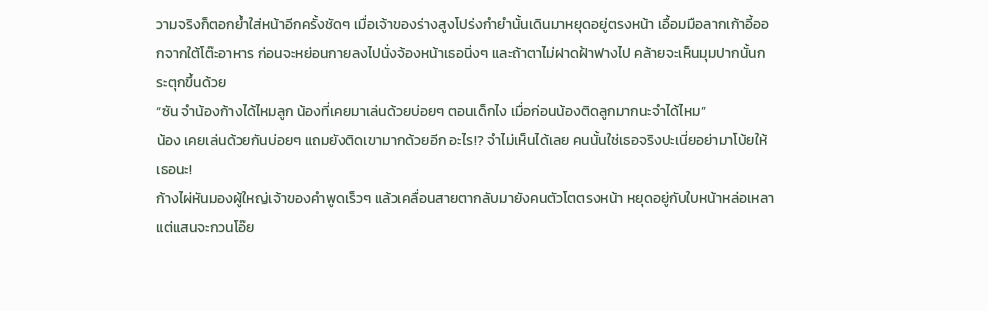วามจริงก็ตอกย้ำใส่หน้าอีกครั้งชัดๆ เมื่อเจ้าของร่างสูงโปร่งกำยำนั้นเดินมาหยุดอยู่ตรงหน้า เอื้อมมือลากเก้าอี้ออกจากใต้โต๊ะอาหาร ก่อนจะหย่อนกายลงไปนั่งจ้องหน้าเธอนิ่งๆ และถ้าตาไม่ฝาดฝ้าฟางไป คล้ายจะเห็นมุมปากนั้นกระตุกขึ้นด้วย
“ซัน จำน้องก้างได้ไหมลูก น้องที่เคยมาเล่นด้วยบ่อยๆ ตอนเด็กไง เมื่อก่อนน้องติดลูกมากนะจำได้ไหม”
น้อง เคยเล่นด้วยกันบ่อยๆ แถมยังติดเขามากด้วยอีก อะไร!? จำไม่เห็นได้เลย คนนั้นใช่เธอจริงปะเนี่ยอย่ามาโบ้ยให้เธอนะ!
ก้างไผ่หันมองผู้ใหญ่เจ้าของคำพูดเร็วๆ แล้วเคลื่อนสายตากลับมายังคนตัวโตตรงหน้า หยุดอยู่กับใบหน้าหล่อเหลาแต่แสนจะกวนโอ๊ย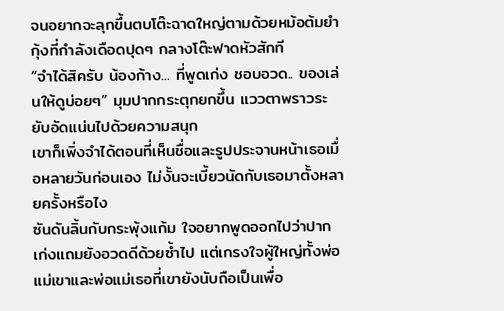จนอยากจะลุกขึ้นตบโต๊ะฉาดใหญ่ตามด้วยหม้อต้มยำกุ้งที่กำลังเดือดปุดๆ กลางโต๊ะฟาดหัวสักที
“จำได้สิครับ น้องก้าง... ที่พูดเก่ง ชอบอวด.. ของเล่นให้ดูบ่อยๆ” มุมปากกระตุกยกขึ้น แววตาพราวระยับอัดแน่นไปด้วยความสนุก
เขาก็เพิ่งจำได้ตอนที่เห็นชื่อและรูปประจานหน้าเธอเมื่อหลายวันก่อนเอง ไม่งั้นจะเบี้ยวนัดกับเธอมาตั้งหลายครั้งหรือไง
ซันดันลิ้นกับกระพุ้งแก้ม ใจอยากพูดออกไปว่าปากเก่งแถมยังอวดดีด้วยซ้ำไป แต่เกรงใจผู้ใหญ่ทั้งพ่อแม่เขาและพ่อแม่เธอที่เขายังนับถือเป็นเพื่อ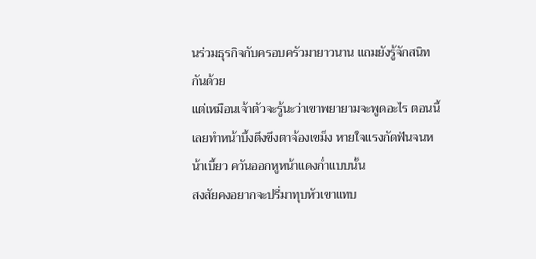นร่วมธุรกิจกับครอบครัวมายาวนาน แถมยังรู้จักสนิทกันด้วย
แต่เหมือนเจ้าตัวจะรู้นะว่าเขาพยายามจะพูดอะไร ตอนนี้เลยทำหน้าบึ้งตึงขึงตาจ้องเขม็ง หายใจแรงกัดฟันจนหน้าเบี้ยว ควันออกหูหน้าแดงก่ำแบบนั้น
สงสัยคงอยากจะปรี่มาทุบหัวเขาแทบ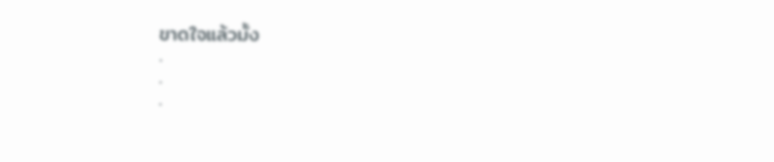ขาดใจแล้วมั้ง
.
.
.